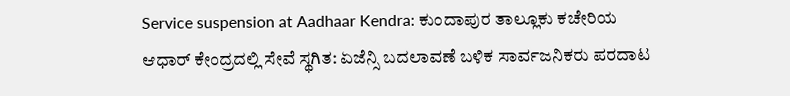Service suspension at Aadhaar Kendra: ಕುಂದಾಪುರ ತಾಲ್ಲೂಕು ಕಚೇರಿಯ ಆಧಾರ್‌ ಕೇಂದ್ರದಲ್ಲಿ ಸೇವೆ ಸ್ಥಗಿತ: ಏಜೆನ್ಸಿ ಬದಲಾವಣೆ ಬಳಿಕ ಸಾರ್ವಜನಿಕರು ಪರದಾಟ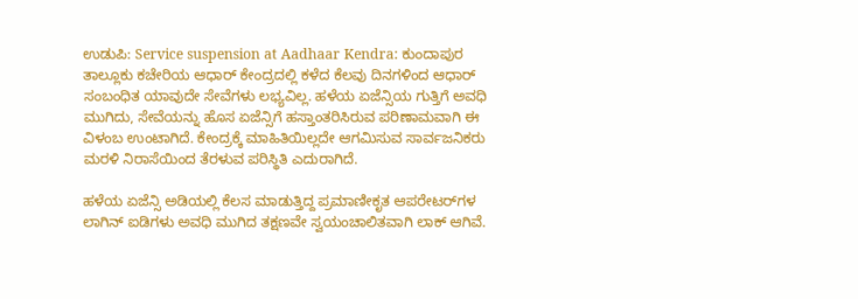ಉಡುಪಿ: Service suspension at Aadhaar Kendra: ಕುಂದಾಪುರ ತಾಲ್ಲೂಕು ಕಚೇರಿಯ ಆಧಾರ್‌ ಕೇಂದ್ರದಲ್ಲಿ ಕಳೆದ ಕೆಲವು ದಿನಗಳಿಂದ ಆಧಾರ್‌ ಸಂಬಂಧಿತ ಯಾವುದೇ ಸೇವೆಗಳು ಲಭ್ಯವಿಲ್ಲ. ಹಳೆಯ ಏಜೆನ್ಸಿಯ ಗುತ್ತಿಗೆ ಅವಧಿ ಮುಗಿದು, ಸೇವೆಯನ್ನು ಹೊಸ ಏಜೆನ್ಸಿಗೆ ಹಸ್ತಾಂತರಿಸಿರುವ ಪರಿಣಾಮವಾಗಿ ಈ ವಿಳಂಬ ಉಂಟಾಗಿದೆ. ಕೇಂದ್ರಕ್ಕೆ ಮಾಹಿತಿಯಿಲ್ಲದೇ ಆಗಮಿಸುವ ಸಾರ್ವಜನಿಕರು ಮರಳಿ ನಿರಾಸೆಯಿಂದ ತೆರಳುವ ಪರಿಸ್ಥಿತಿ ಎದುರಾಗಿದೆ.

ಹಳೆಯ ಏಜೆನ್ಸಿ ಅಡಿಯಲ್ಲಿ ಕೆಲಸ ಮಾಡುತ್ತಿದ್ದ ಪ್ರಮಾಣೀಕೃತ ಆಪರೇಟರ್‌ಗಳ ಲಾಗಿನ್‌ ಐಡಿಗಳು ಅವಧಿ ಮುಗಿದ ತಕ್ಷಣವೇ ಸ್ವಯಂಚಾಲಿತವಾಗಿ ಲಾಕ್‌ ಆಗಿವೆ.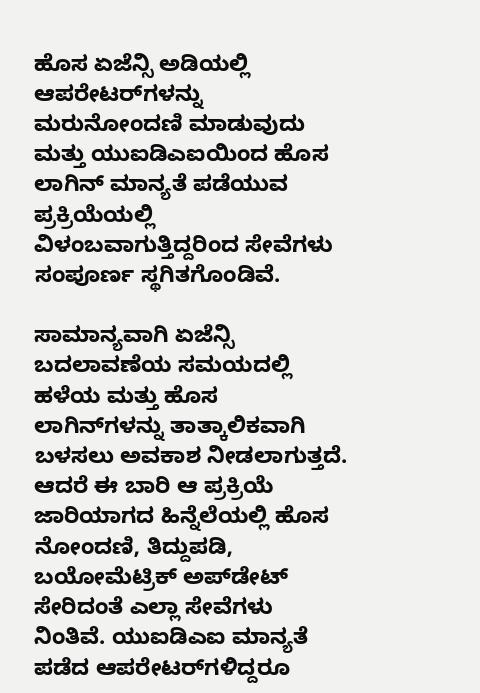ಹೊಸ ಏಜೆನ್ಸಿ ಅಡಿಯಲ್ಲಿ ಆಪರೇಟರ್‌ಗಳನ್ನು ಮರುನೋಂದಣಿ ಮಾಡುವುದು ಮತ್ತು ಯುಐಡಿಎಐಯಿಂದ ಹೊಸ ಲಾಗಿನ್‌ ಮಾನ್ಯತೆ ಪಡೆಯುವ ಪ್ರಕ್ರಿಯೆಯಲ್ಲಿ ವಿಳಂಬವಾಗುತ್ತಿದ್ದರಿಂದ ಸೇವೆಗಳು ಸಂಪೂರ್ಣ ಸ್ಥಗಿತಗೊಂಡಿವೆ.

ಸಾಮಾನ್ಯವಾಗಿ ಏಜೆನ್ಸಿ ಬದಲಾವಣೆಯ ಸಮಯದಲ್ಲಿ ಹಳೆಯ ಮತ್ತು ಹೊಸ ಲಾಗಿನ್‌ಗಳನ್ನು ತಾತ್ಕಾಲಿಕವಾಗಿ ಬಳಸಲು ಅವಕಾಶ ನೀಡಲಾಗುತ್ತದೆ. ಆದರೆ ಈ ಬಾರಿ ಆ ಪ್ರಕ್ರಿಯೆ ಜಾರಿಯಾಗದ ಹಿನ್ನೆಲೆಯಲ್ಲಿ ಹೊಸ ನೋಂದಣಿ, ತಿದ್ದುಪಡಿ, ಬಯೋಮೆಟ್ರಿಕ್‌ ಅಪ್‌ಡೇಟ್‌ ಸೇರಿದಂತೆ ಎಲ್ಲಾ ಸೇವೆಗಳು ನಿಂತಿವೆ. ಯುಐಡಿಎಐ ಮಾನ್ಯತೆ ಪಡೆದ ಆಪರೇಟರ್‌ಗಳಿದ್ದರೂ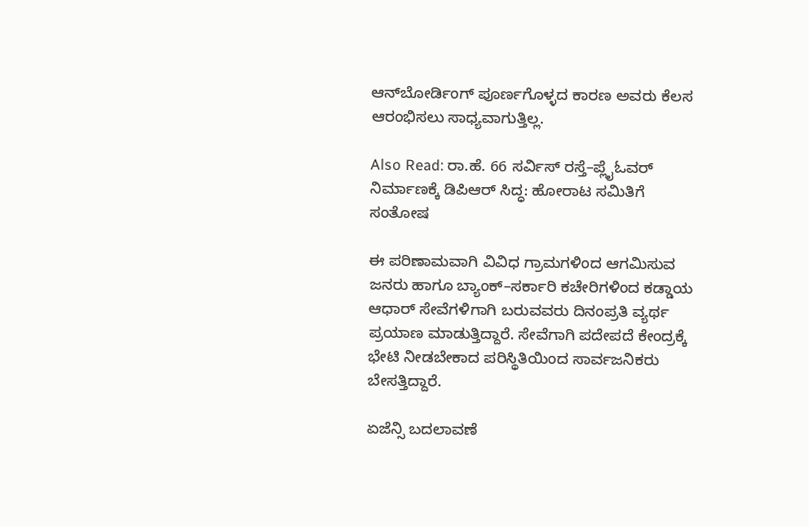ಆನ್‌ಬೋರ್ಡಿಂಗ್‌ ಪೂರ್ಣಗೊಳ್ಳದ ಕಾರಣ ಅವರು ಕೆಲಸ ಆರಂಭಿಸಲು ಸಾಧ್ಯವಾಗುತ್ತಿಲ್ಲ.

Also Read: ರಾ.ಹೆ. 66 ಸರ್ವಿಸ್ ರಸ್ತೆ–ಪ್ಲೈಓವರ್ ನಿರ್ಮಾಣಕ್ಕೆ ಡಿಪಿಆರ್ ಸಿದ್ಧ: ಹೋರಾಟ ಸಮಿತಿಗೆ ಸಂತೋಷ

ಈ ಪರಿಣಾಮವಾಗಿ ವಿವಿಧ ಗ್ರಾಮಗಳಿಂದ ಆಗಮಿಸುವ ಜನರು ಹಾಗೂ ಬ್ಯಾಂಕ್‌–ಸರ್ಕಾರಿ ಕಚೇರಿಗಳಿಂದ ಕಡ್ಡಾಯ ಆಧಾರ್‌ ಸೇವೆಗಳಿಗಾಗಿ ಬರುವವರು ದಿನಂಪ್ರತಿ ವ್ಯರ್ಥ ಪ್ರಯಾಣ ಮಾಡುತ್ತಿದ್ದಾರೆ. ಸೇವೆಗಾಗಿ ಪದೇಪದೆ ಕೇಂದ್ರಕ್ಕೆ ಭೇಟಿ ನೀಡಬೇಕಾದ ಪರಿಸ್ಥಿತಿಯಿಂದ ಸಾರ್ವಜನಿಕರು ಬೇಸತ್ತಿದ್ದಾರೆ.

ಏಜೆನ್ಸಿ ಬದಲಾವಣೆ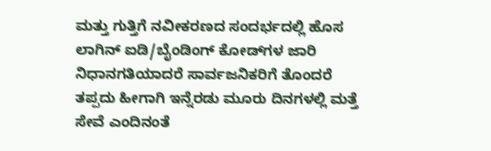ಮತ್ತು ಗುತ್ತಿಗೆ ನವೀಕರಣದ ಸಂದರ್ಭದಲ್ಲಿ ಹೊಸ ಲಾಗಿನ್‌ ಐಡಿ/ಬೈಂಡಿಂಗ್‌ ಕೋಡ್‌ಗಳ ಜಾರಿ ನಿಧಾನಗತಿಯಾದರೆ ಸಾರ್ವಜನಿಕರಿಗೆ ತೊಂದರೆ ತಪ್ಪದು ಹೀಗಾಗಿ ಇನ್ನೆರಡು ಮೂರು ದಿನಗಳಲ್ಲಿ ಮತ್ತೆ ಸೇವೆ ಎಂದಿನಂತೆ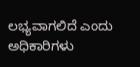ಲಭ್ಯವಾಗಲಿದೆ ಎಂದು ಅಧಿಕಾರಿಗಳು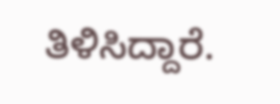ತಿಳಿಸಿದ್ದಾರೆ.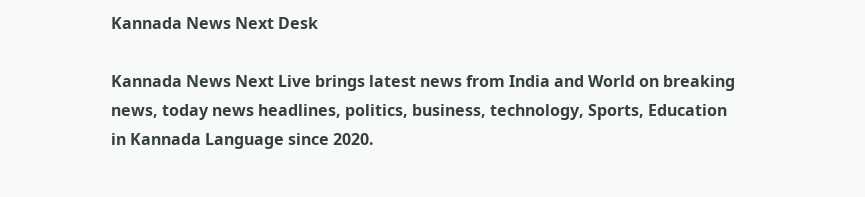Kannada News Next Desk

Kannada News Next Live brings latest news from India and World on breaking news, today news headlines, politics, business, technology, Sports, Education in Kannada Language since 2020.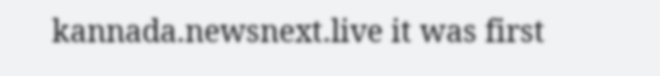kannada.newsnext.live it was first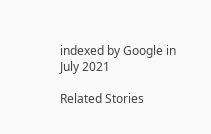indexed by Google in July 2021

Related Stories